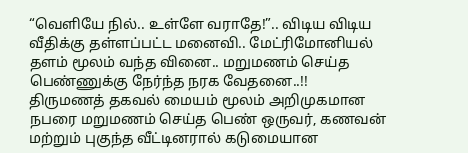“வெளியே நில்.. உள்ளே வராதே!”.. விடிய விடிய வீதிக்கு தள்ளப்பட்ட மனைவி.. மேட்ரிமோனியல் தளம் மூலம் வந்த வினை.. மறுமணம் செய்த பெண்ணுக்கு நேர்ந்த நரக வேதனை..!!
திருமணத் தகவல் மையம் மூலம் அறிமுகமான நபரை மறுமணம் செய்த பெண் ஒருவர், கணவன் மற்றும் புகுந்த வீட்டினரால் கடுமையான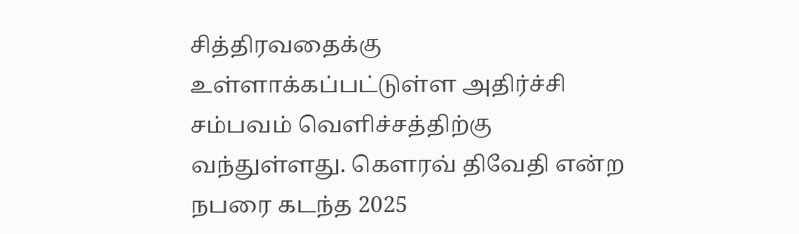சித்திரவதைக்கு உள்ளாக்கப்பட்டுள்ள அதிர்ச்சி சம்பவம் வெளிச்சத்திற்கு வந்துள்ளது. கௌரவ் திவேதி என்ற நபரை கடந்த 2025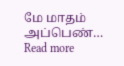மே மாதம் அப்பெண்…
Read more